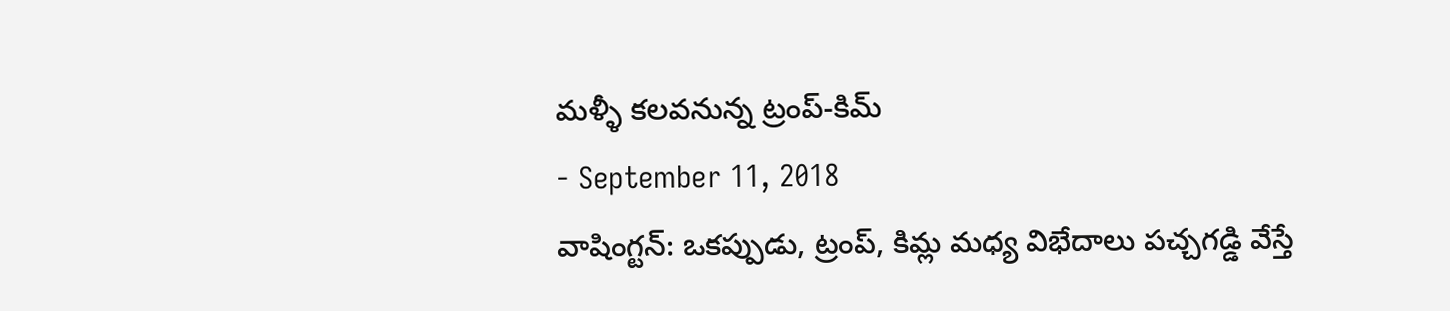మళ్ళీ కలవనున్న ట్రంప్-కిమ్
- September 11, 2018
వాషింగ్టన్: ఒకప్పుడు, ట్రంప్, కిమ్ల మధ్య విభేదాలు పచ్చగడ్డి వేస్తే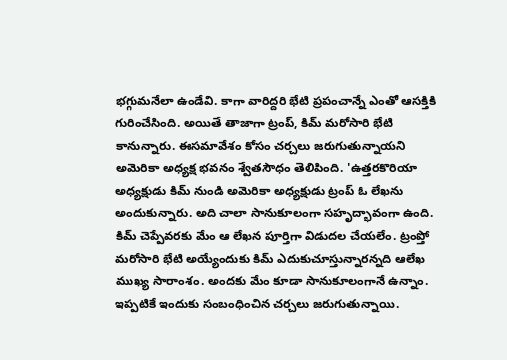భగ్గుమనేలా ఉండేవి. కాగా వారిద్దరి భేటి ప్రపంచాన్నే ఎంతో ఆసక్తికి గురించేసింది. అయితే తాజాగా ట్రంప్, కిమ్ మరోసారి భేటి కానున్నారు. ఈసమావేశం కోసం చర్చలు జరుగుతున్నాయని అమెరికా అధ్యక్ష భవనం శ్వేతసౌధం తెలిపింది. 'ఉత్తరకొరియా అధ్యక్షుడు కిమ్ నుండి అమెరికా అధ్యక్షుడు ట్రంప్ ఓ లేఖను అందుకున్నారు. అది చాలా సానుకూలంగా సహృద్భావంగా ఉంది. కిమ్ చెప్పేవరకు మేం ఆ లేఖన పూర్తిగా విడుదల చేయలేం. ట్రంప్తో మరోసారి భేటి అయ్యేందుకు కిమ్ ఎదుకుచూస్తున్నారన్నది ఆలేఖ ముఖ్య సారాంశం. అందకు మేం కూడా సానుకూలంగానే ఉన్నాం. ఇప్పటికే ఇందుకు సంబంధించిన చర్చలు జరుగుతున్నాయి.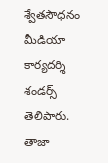శ్వేతసౌధనం మీడియా కార్యదర్శి శండర్స్ తెలిపారు.
తాజా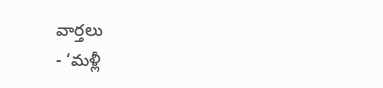వార్తలు
- ‘మళ్లీ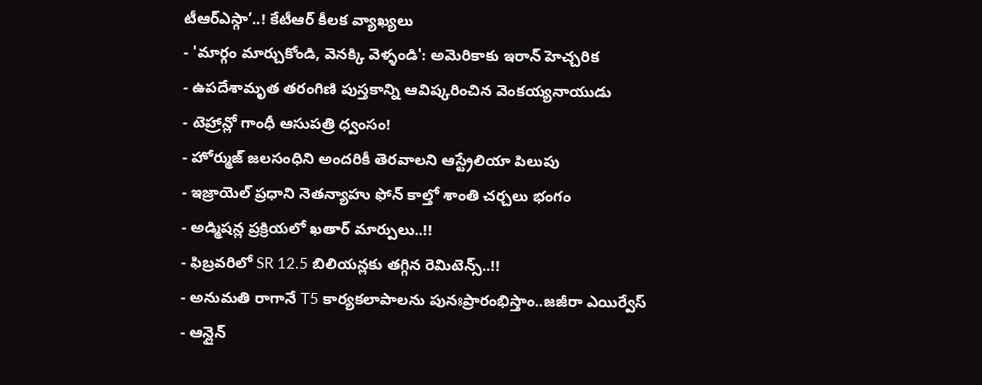టీఆర్ఎస్గా’..! కేటీఆర్ కీలక వ్యాఖ్యలు
- 'మార్గం మార్చుకోండి, వెనక్కి వెళ్ళండి': అమెరికాకు ఇరాన్ హెచ్చరిక
- ఉపదేశామృత తరంగిణి పుస్తకాన్ని ఆవిష్కరించిన వెంకయ్యనాయుడు
- టెహ్రాన్లో గాంధీ ఆసుపత్రి ధ్వంసం!
- హోర్ముజ్ జలసంధిని అందరికీ తెరవాలని ఆస్ట్రేలియా పిలుపు
- ఇజ్రాయెల్ ప్రధాని నెతన్యాహు ఫోన్ కాల్తో శాంతి చర్చలు భంగం
- అడ్మిషన్ల ప్రక్రియలో ఖతార్ మార్పులు..!!
- ఫిబ్రవరిలో SR 12.5 బిలియన్లకు తగ్గిన రెమిటెన్స్..!!
- అనుమతి రాగానే T5 కార్యకలాపాలను పునఃప్రారంభిస్తాం..జజీరా ఎయిర్వేస్
- ఆన్లైన్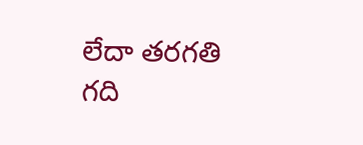లేదా తరగతి గది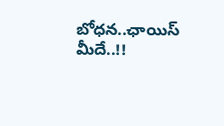బోధన..ఛాయిస్ మీదే..!!